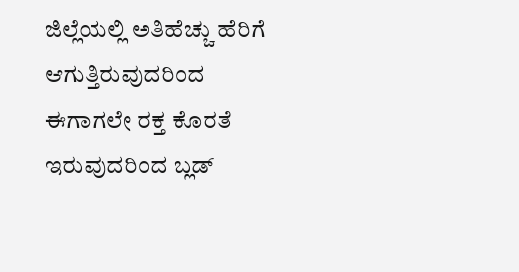ಜಿಲ್ಲೆಯಲ್ಲಿ ಅತಿಹೆಚ್ಚು ಹೆರಿಗೆ ಆಗುತ್ತಿರುವುದರಿಂದ ಈಗಾಗಲೇ ರಕ್ತ ಕೊರತೆ ಇರುವುದರಿಂದ ಬ್ಲಡ್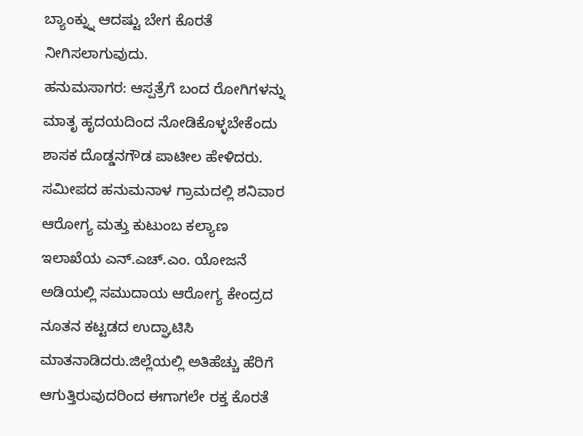ಬ್ಯಾಂಕ್ನ್ನು ಆದಷ್ಟು ಬೇಗ ಕೊರತೆ ನೀಗಿಸಲಾಗುವುದು.
ಹನುಮಸಾಗರ: ಆಸ್ಪತ್ರೆಗೆ ಬಂದ ರೋಗಿಗಳನ್ನು ಮಾತೃ ಹೃದಯದಿಂದ ನೋಡಿಕೊಳ್ಳಬೇಕೆಂದು ಶಾಸಕ ದೊಡ್ಡನಗೌಡ ಪಾಟೀಲ ಹೇಳಿದರು.
ಸಮೀಪದ ಹನುಮನಾಳ ಗ್ರಾಮದಲ್ಲಿ ಶನಿವಾರ ಆರೋಗ್ಯ ಮತ್ತು ಕುಟುಂಬ ಕಲ್ಯಾಣ ಇಲಾಖೆಯ ಎನ್.ಎಚ್.ಎಂ. ಯೋಜನೆ ಅಡಿಯಲ್ಲಿ ಸಮುದಾಯ ಆರೋಗ್ಯ ಕೇಂದ್ರದ ನೂತನ ಕಟ್ಟಡದ ಉದ್ಘಾಟಿಸಿ ಮಾತನಾಡಿದರು.ಜಿಲ್ಲೆಯಲ್ಲಿ ಅತಿಹೆಚ್ಚು ಹೆರಿಗೆ ಆಗುತ್ತಿರುವುದರಿಂದ ಈಗಾಗಲೇ ರಕ್ತ ಕೊರತೆ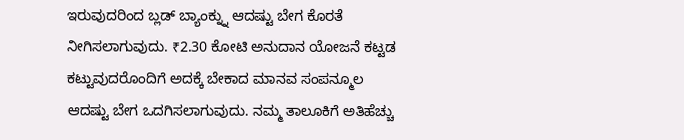ಇರುವುದರಿಂದ ಬ್ಲಡ್ ಬ್ಯಾಂಕ್ನ್ನು ಆದಷ್ಟು ಬೇಗ ಕೊರತೆ ನೀಗಿಸಲಾಗುವುದು. ₹2.30 ಕೋಟಿ ಅನುದಾನ ಯೋಜನೆ ಕಟ್ಟಡ ಕಟ್ಟುವುದರೊಂದಿಗೆ ಅದಕ್ಕೆ ಬೇಕಾದ ಮಾನವ ಸಂಪನ್ಮೂಲ ಆದಷ್ಟು ಬೇಗ ಒದಗಿಸಲಾಗುವುದು. ನಮ್ಮ ತಾಲೂಕಿಗೆ ಅತಿಹೆಚ್ಚು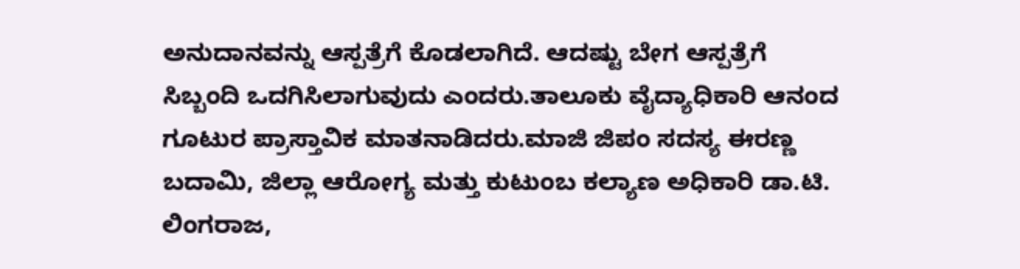ಅನುದಾನವನ್ನು ಆಸ್ಪತ್ರೆಗೆ ಕೊಡಲಾಗಿದೆ. ಆದಷ್ಟು ಬೇಗ ಆಸ್ಪತ್ರೆಗೆ ಸಿಬ್ಬಂದಿ ಒದಗಿಸಿಲಾಗುವುದು ಎಂದರು.ತಾಲೂಕು ವೈದ್ಯಾಧಿಕಾರಿ ಆನಂದ ಗೂಟುರ ಪ್ರಾಸ್ತಾವಿಕ ಮಾತನಾಡಿದರು.ಮಾಜಿ ಜಿಪಂ ಸದಸ್ಯ ಈರಣ್ಣ ಬದಾಮಿ, ಜಿಲ್ಲಾ ಆರೋಗ್ಯ ಮತ್ತು ಕುಟುಂಬ ಕಲ್ಯಾಣ ಅಧಿಕಾರಿ ಡಾ.ಟಿ. ಲಿಂಗರಾಜ,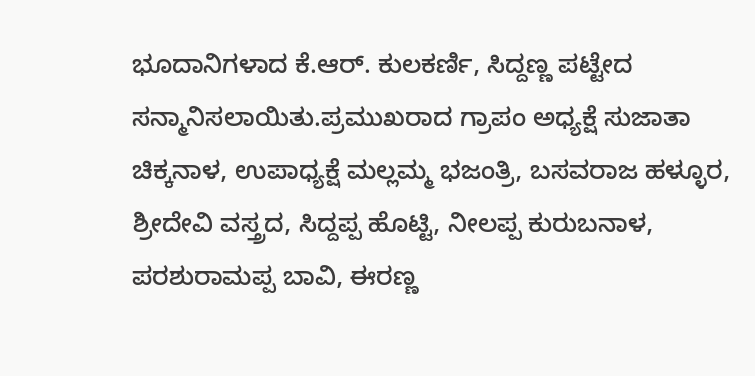ಭೂದಾನಿಗಳಾದ ಕೆ.ಆರ್. ಕುಲಕರ್ಣಿ, ಸಿದ್ದಣ್ಣ ಪಟ್ಟೇದ ಸನ್ಮಾನಿಸಲಾಯಿತು.ಪ್ರಮುಖರಾದ ಗ್ರಾಪಂ ಅಧ್ಯಕ್ಷೆ ಸುಜಾತಾ ಚಿಕ್ಕನಾಳ, ಉಪಾಧ್ಯಕ್ಷೆ ಮಲ್ಲಮ್ಮ ಭಜಂತ್ರಿ, ಬಸವರಾಜ ಹಳ್ಳೂರ, ಶ್ರೀದೇವಿ ವಸ್ತ್ರದ, ಸಿದ್ದಪ್ಪ ಹೊಟ್ಟಿ, ನೀಲಪ್ಪ ಕುರುಬನಾಳ, ಪರಶುರಾಮಪ್ಪ ಬಾವಿ, ಈರಣ್ಣ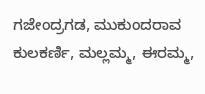ಗಜೇಂದ್ರಗಡ, ಮುಕುಂದರಾವ ಕುಲಕರ್ಣಿ, ಮಲ್ಲಮ್ಮ, ಈರಮ್ಮ,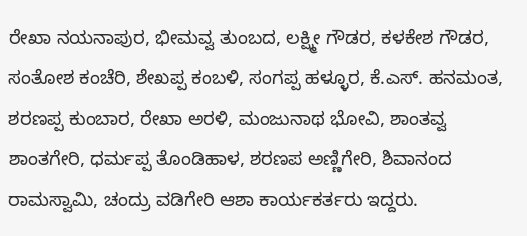ರೇಖಾ ನಯನಾಪುರ, ಭೀಮವ್ವ ತುಂಬದ, ಲಕ್ಷ್ಮೀ ಗೌಡರ, ಕಳಕೇಶ ಗೌಡರ, ಸಂತೋಶ ಕಂಚೆರಿ, ಶೇಖಪ್ಪ ಕಂಬಳಿ, ಸಂಗಪ್ಪ ಹಳ್ಳೂರ, ಕೆ.ಎಸ್. ಹನಮಂತ, ಶರಣಪ್ಪ ಕುಂಬಾರ, ರೇಖಾ ಅರಳಿ, ಮಂಜುನಾಥ ಭೋವಿ, ಶಾಂತವ್ವ ಶಾಂತಗೇರಿ, ಧರ್ಮಪ್ಪ ತೊಂಡಿಹಾಳ, ಶರಣಪ ಅಣ್ಣಿಗೇರಿ, ಶಿವಾನಂದ ರಾಮಸ್ವಾಮಿ, ಚಂದ್ರು ವಡಿಗೇರಿ ಆಶಾ ಕಾರ್ಯಕರ್ತರು ಇದ್ದರು.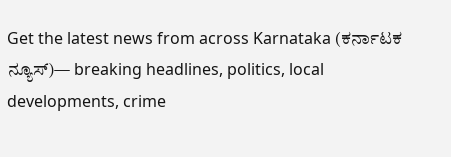Get the latest news from across Karnataka (ಕರ್ನಾಟಕ ನ್ಯೂಸ್)— breaking headlines, politics, local developments, crime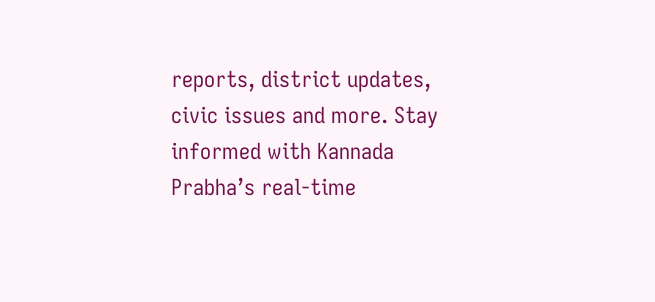reports, district updates, civic issues and more. Stay informed with Kannada Prabha’s real‑time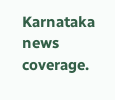Karnataka news coverage.